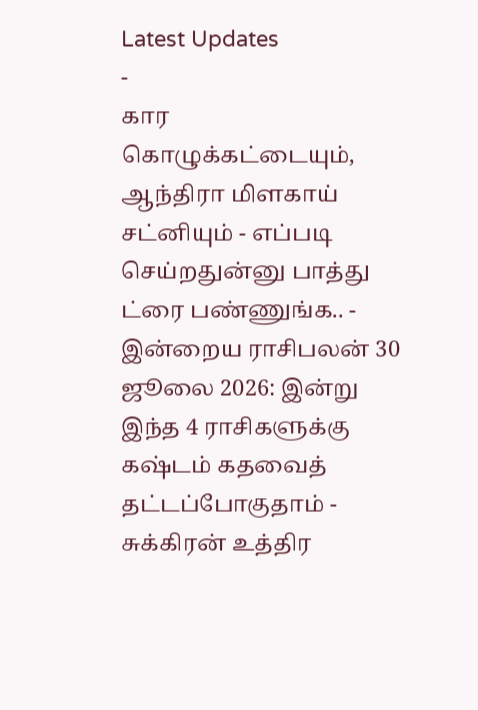Latest Updates
-
கார கொழுக்கட்டையும், ஆந்திரா மிளகாய் சட்னியும் - எப்படி செய்றதுன்னு பாத்து ட்ரை பண்ணுங்க.. -
இன்றைய ராசிபலன் 30 ஜூலை 2026: இன்று இந்த 4 ராசிகளுக்கு கஷ்டம் கதவைத் தட்டப்போகுதாம் -
சுக்கிரன் உத்திர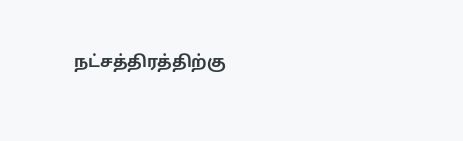நட்சத்திரத்திற்கு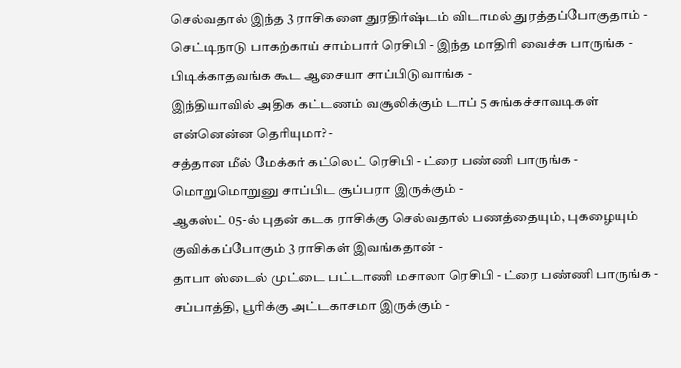செல்வதால் இந்த 3 ராசிகளை துரதிர்ஷ்டம் விடாமல் துரத்தப்போகுதாம் -
செட்டிநாடு பாகற்காய் சாம்பார் ரெசிபி - இந்த மாதிரி வைச்சு பாருங்க - பிடிக்காதவங்க கூட ஆசையா சாப்பிடுவாங்க -
இந்தியாவில் அதிக கட்டணம் வசூலிக்கும் டாப் 5 சுங்கச்சாவடிகள் என்னென்ன தெரியுமா? -
சத்தான மீல் மேக்கர் கட்லெட் ரெசிபி - ட்ரை பண்ணி பாருங்க - மொறுமொறுனு சாப்பிட சூப்பரா இருக்கும் -
ஆகஸ்ட் 05-ல் புதன் கடக ராசிக்கு செல்வதால் பணத்தையும், புகழையும் குவிக்கப்போகும் 3 ராசிகள் இவங்கதான் -
தாபா ஸ்டைல் முட்டை பட்டாணி மசாலா ரெசிபி - ட்ரை பண்ணி பாருங்க - சப்பாத்தி, பூரிக்கு அட்டகாசமா இருக்கும் -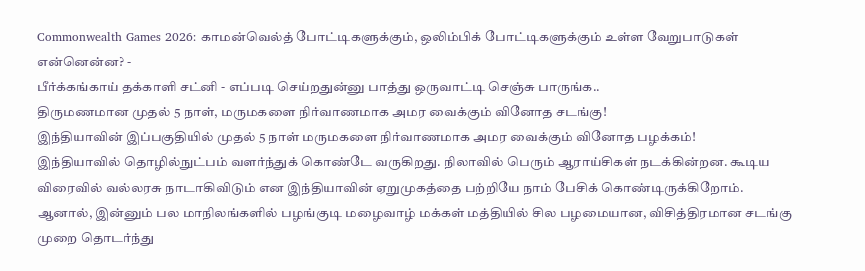Commonwealth Games 2026: காமன்வெல்த் போட்டிகளுக்கும், ஒலிம்பிக் போட்டிகளுக்கும் உள்ள வேறுபாடுகள் என்னென்ன? -
பீர்க்கங்காய் தக்காளி சட்னி - எப்படி செய்றதுன்னு பாத்து ஒருவாட்டி செஞ்சு பாருங்க..
திருமணமான முதல் 5 நாள், மருமகளை நிர்வாணமாக அமர வைக்கும் வினோத சடங்கு!
இந்தியாவின் இப்பகுதியில் முதல் 5 நாள் மருமகளை நிர்வாணமாக அமர வைக்கும் வினோத பழக்கம்!
இந்தியாவில் தொழில்நுட்பம் வளர்ந்துக் கொண்டே வருகிறது. நிலாவில் பெரும் ஆராய்சிகள் நடக்கின்றன. கூடிய விரைவில் வல்லரசு நாடாகிவிடும் என இந்தியாவின் ஏறுமுகத்தை பற்றியே நாம் பேசிக் கொண்டிருக்கிறோம். ஆனால், இன்னும் பல மாநிலங்களில் பழங்குடி மழைவாழ் மக்கள் மத்தியில் சில பழமையான, விசித்திரமான சடங்கு முறை தொடர்ந்து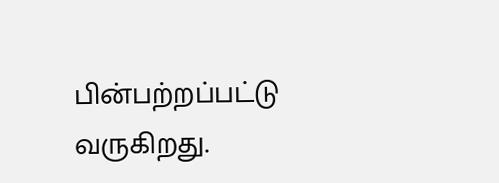பின்பற்றப்பட்டு வருகிறது.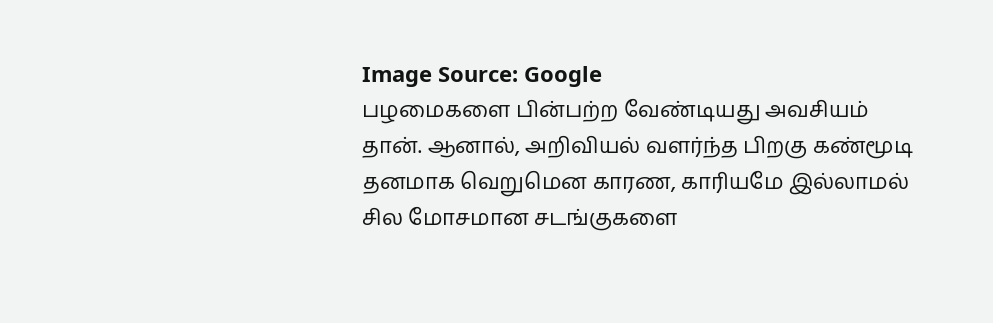Image Source: Google
பழமைகளை பின்பற்ற வேண்டியது அவசியம் தான். ஆனால், அறிவியல் வளர்ந்த பிறகு கண்மூடி தனமாக வெறுமென காரண, காரியமே இல்லாமல் சில மோசமான சடங்குகளை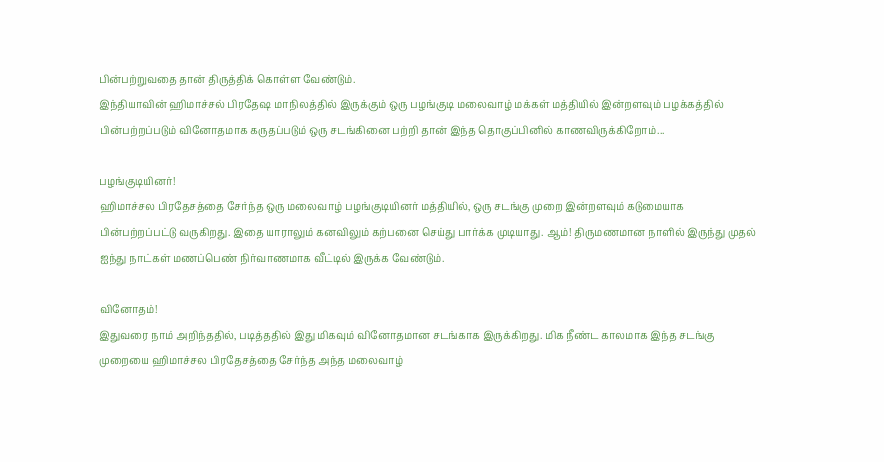பின்பற்றுவதை தான் திருத்திக் கொள்ள வேண்டும்.
இந்தியாவின் ஹிமாச்சல் பிரதேஷ மாநிலத்தில் இருக்கும் ஒரு பழங்குடி மலைவாழ் மக்கள் மத்தியில் இன்றளவும் பழக்கத்தில் பின்பற்றப்படும் வினோதமாக கருதப்படும் ஒரு சடங்கினை பற்றி தான் இந்த தொகுப்பினில் காணவிருக்கிறோம்...

பழங்குடியினர்!
ஹிமாச்சல பிரதேசத்தை சேர்ந்த ஒரு மலைவாழ் பழங்குடியினர் மத்தியில், ஒரு சடங்கு முறை இன்றளவும் கடுமையாக பின்பற்றப்பட்டு வருகிறது. இதை யாராலும் கனவிலும் கற்பனை செய்து பார்க்க முடியாது. ஆம்! திருமணமான நாளில் இருந்து முதல் ஐந்து நாட்கள் மணப்பெண் நிர்வாணமாக வீட்டில் இருக்க வேண்டும்.

வினோதம்!
இதுவரை நாம் அறிந்ததில், படித்ததில் இது மிகவும் வினோதமான சடங்காக இருக்கிறது. மிக நீண்ட காலமாக இந்த சடங்கு முறையை ஹிமாச்சல பிரதேசத்தை சேர்ந்த அந்த மலைவாழ்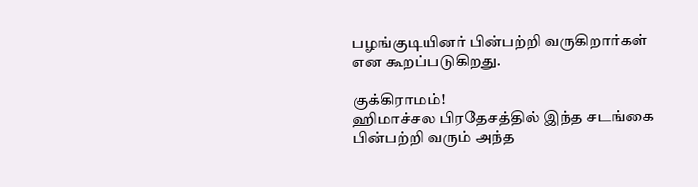பழங்குடியினர் பின்பற்றி வருகிறார்கள் என கூறப்படுகிறது.

குக்கிராமம்!
ஹிமாச்சல பிரதேசத்தில் இந்த சடங்கை பின்பற்றி வரும் அந்த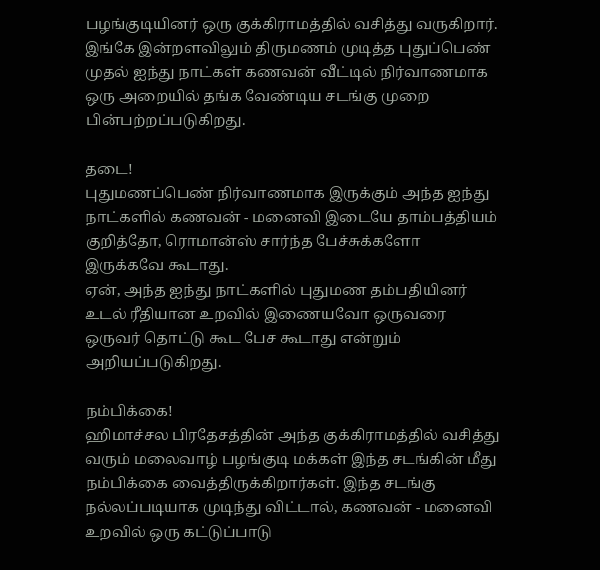பழங்குடியினர் ஒரு குக்கிராமத்தில் வசித்து வருகிறார். இங்கே இன்றளவிலும் திருமணம் முடித்த புதுப்பெண் முதல் ஐந்து நாட்கள் கணவன் வீட்டில் நிர்வாணமாக ஒரு அறையில் தங்க வேண்டிய சடங்கு முறை பின்பற்றப்படுகிறது.

தடை!
புதுமணப்பெண் நிர்வாணமாக இருக்கும் அந்த ஐந்து நாட்களில் கணவன் - மனைவி இடையே தாம்பத்தியம் குறித்தோ, ரொமான்ஸ் சார்ந்த பேச்சுக்களோ இருக்கவே கூடாது.
ஏன், அந்த ஐந்து நாட்களில் புதுமண தம்பதியினர் உடல் ரீதியான உறவில் இணையவோ ஒருவரை ஒருவர் தொட்டு கூட பேச கூடாது என்றும் அறியப்படுகிறது.

நம்பிக்கை!
ஹிமாச்சல பிரதேசத்தின் அந்த குக்கிராமத்தில் வசித்து வரும் மலைவாழ் பழங்குடி மக்கள் இந்த சடங்கின் மீது நம்பிக்கை வைத்திருக்கிறார்கள். இந்த சடங்கு நல்லப்படியாக முடிந்து விட்டால், கணவன் - மனைவி உறவில் ஒரு கட்டுப்பாடு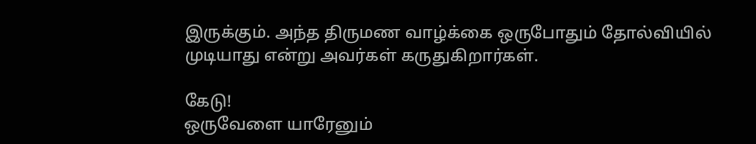இருக்கும். அந்த திருமண வாழ்க்கை ஒருபோதும் தோல்வியில் முடியாது என்று அவர்கள் கருதுகிறார்கள்.

கேடு!
ஒருவேளை யாரேனும்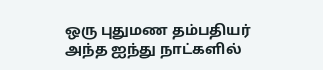ஒரு புதுமண தம்பதியர் அந்த ஐந்து நாட்களில்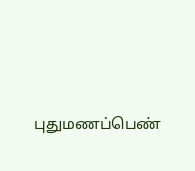புதுமணப்பெண்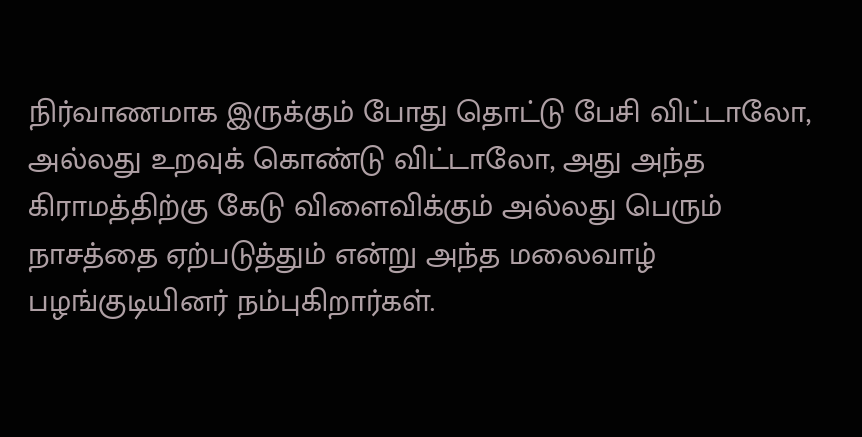நிர்வாணமாக இருக்கும் போது தொட்டு பேசி விட்டாலோ, அல்லது உறவுக் கொண்டு விட்டாலோ, அது அந்த கிராமத்திற்கு கேடு விளைவிக்கும் அல்லது பெரும் நாசத்தை ஏற்படுத்தும் என்று அந்த மலைவாழ் பழங்குடியினர் நம்புகிறார்கள்.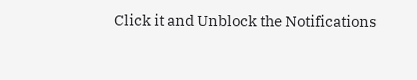Click it and Unblock the Notifications